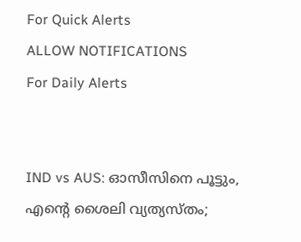For Quick Alerts
ALLOW NOTIFICATIONS
For Daily Alerts


IND vs AUS: ഓസീസിനെ പൂട്ടും, എന്റെ ശൈലി വ്യത്യസ്തം;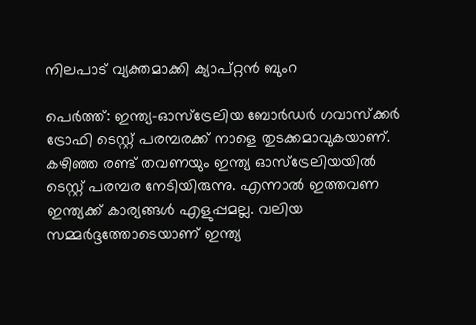നിലപാട് വ്യക്തമാക്കി ക്യാപ്റ്റന്‍ ബുംറ

പെര്‍ത്ത്: ഇന്ത്യ-ഓസ്‌ട്രേലിയ ബോര്‍ഡര്‍ ഗവാസ്‌ക്കര്‍ ട്രോഫി ടെസ്റ്റ് പരമ്പരക്ക് നാളെ തുടക്കമാവുകയാണ്. കഴിഞ്ഞ രണ്ട് തവണയും ഇന്ത്യ ഓസ്‌ട്രേലിയയില്‍ ടെസ്റ്റ് പരമ്പര നേടിയിരുന്നു. എന്നാല്‍ ഇത്തവണ ഇന്ത്യക്ക് കാര്യങ്ങള്‍ എളുപ്പമല്ല. വലിയ സമ്മര്‍ദ്ദത്തോടെയാണ് ഇന്ത്യ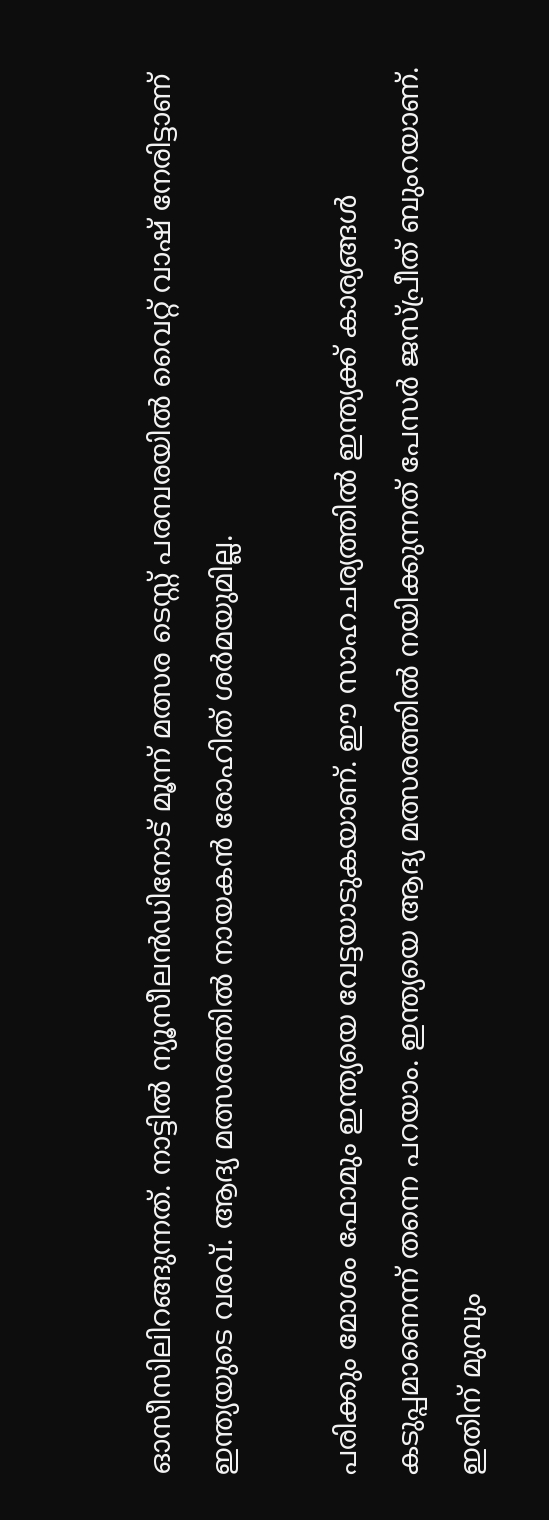ഓസീസിലിറങ്ങുന്നത്. നാട്ടില്‍ ന്യൂസീലന്‍ഡിനോട് മൂന്ന് മത്സര ടെസ്റ്റ് പരമ്പരയില്‍ വൈറ്റ് വാഷ് നേരിട്ടാണ് ഇന്ത്യയുടെ വരവ്. ആദ്യ മത്സരത്തില്‍ നായകന്‍ രോഹിത് ശര്‍മയുമില്ല.

പരിക്കും മോശം ഫോമും ഇന്ത്യയെ വേട്ടയാടുകയാണ്. ഈ സാഹചര്യത്തില്‍ ഇന്ത്യക്ക് കാര്യങ്ങള്‍ കടുപ്പമാണെന്ന് തന്നെ പറയാം. ഇന്ത്യയെ ആദ്യ മത്സരത്തില്‍ നയിക്കുന്നത് പേസര്‍ ജസ്പ്രീത് ബുംറയാണ്. ഇതിന് മുമ്പും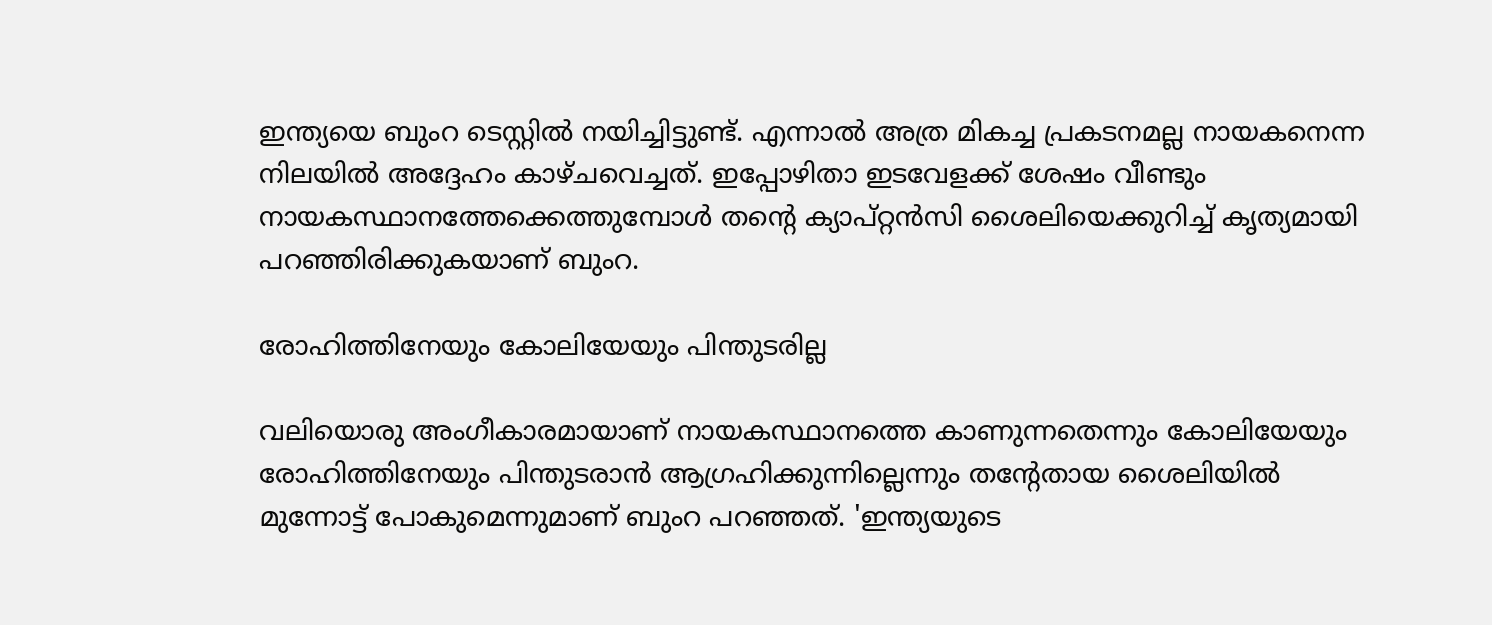ഇന്ത്യയെ ബുംറ ടെസ്റ്റില്‍ നയിച്ചിട്ടുണ്ട്. എന്നാല്‍ അത്ര മികച്ച പ്രകടനമല്ല നായകനെന്ന നിലയില്‍ അദ്ദേഹം കാഴ്ചവെച്ചത്. ഇപ്പോഴിതാ ഇടവേളക്ക് ശേഷം വീണ്ടും നായകസ്ഥാനത്തേക്കെത്തുമ്പോള്‍ തന്റെ ക്യാപ്റ്റന്‍സി ശൈലിയെക്കുറിച്ച് കൃത്യമായി പറഞ്ഞിരിക്കുകയാണ് ബുംറ.

രോഹിത്തിനേയും കോലിയേയും പിന്തുടരില്ല

വലിയൊരു അംഗീകാരമായാണ് നായകസ്ഥാനത്തെ കാണുന്നതെന്നും കോലിയേയും രോഹിത്തിനേയും പിന്തുടരാന്‍ ആഗ്രഹിക്കുന്നില്ലെന്നും തന്റേതായ ശൈലിയില്‍ മുന്നോട്ട് പോകുമെന്നുമാണ് ബുംറ പറഞ്ഞത്. 'ഇന്ത്യയുടെ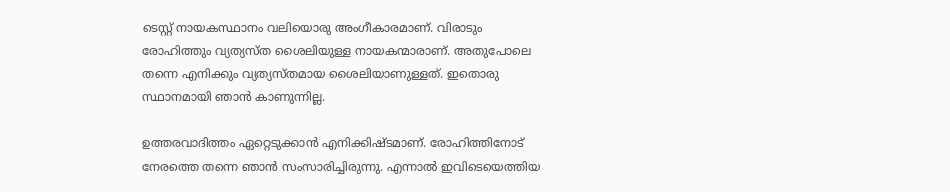ടെസ്റ്റ് നായകസ്ഥാനം വലിയൊരു അംഗീകാരമാണ്. വിരാടും രോഹിത്തും വ്യത്യസ്ത ശൈലിയുള്ള നായകന്മാരാണ്. അതുപോലെ തന്നെ എനിക്കും വ്യത്യസ്തമായ ശൈലിയാണുള്ളത്. ഇതൊരു സ്ഥാനമായി ഞാന്‍ കാണുന്നില്ല.

ഉത്തരവാദിത്തം ഏറ്റെടുക്കാന്‍ എനിക്കിഷ്ടമാണ്. രോഹിത്തിനോട് നേരത്തെ തന്നെ ഞാന്‍ സംസാരിച്ചിരുന്നു. എന്നാല്‍ ഇവിടെയെത്തിയ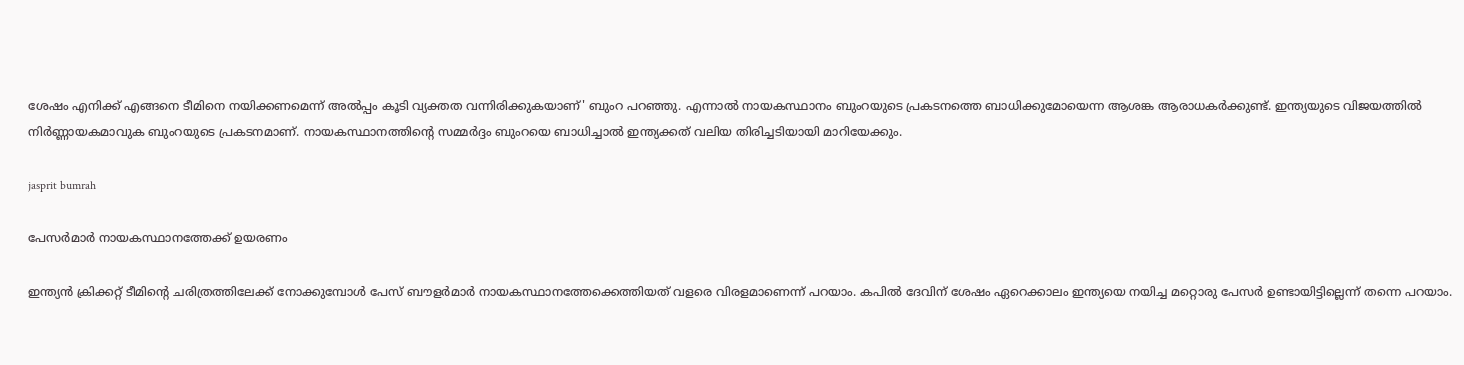ശേഷം എനിക്ക് എങ്ങനെ ടീമിനെ നയിക്കണമെന്ന് അല്‍പ്പം കൂടി വ്യക്തത വന്നിരിക്കുകയാണ്' ബുംറ പറഞ്ഞു. എന്നാല്‍ നായകസ്ഥാനം ബുംറയുടെ പ്രകടനത്തെ ബാധിക്കുമോയെന്ന ആശങ്ക ആരാധകര്‍ക്കുണ്ട്. ഇന്ത്യയുടെ വിജയത്തില്‍ നിര്‍ണ്ണായകമാവുക ബുംറയുടെ പ്രകടനമാണ്. നായകസ്ഥാനത്തിന്റെ സമ്മര്‍ദ്ദം ബുംറയെ ബാധിച്ചാല്‍ ഇന്ത്യക്കത് വലിയ തിരിച്ചടിയായി മാറിയേക്കും.

jasprit bumrah

പേസര്‍മാര്‍ നായകസ്ഥാനത്തേക്ക് ഉയരണം

ഇന്ത്യന്‍ ക്രിക്കറ്റ് ടീമിന്റെ ചരിത്രത്തിലേക്ക് നോക്കുമ്പോള്‍ പേസ് ബൗളര്‍മാര്‍ നായകസ്ഥാനത്തേക്കെത്തിയത് വളരെ വിരളമാണെന്ന് പറയാം. കപില്‍ ദേവിന് ശേഷം ഏറെക്കാലം ഇന്ത്യയെ നയിച്ച മറ്റൊരു പേസര്‍ ഉണ്ടായിട്ടില്ലെന്ന് തന്നെ പറയാം.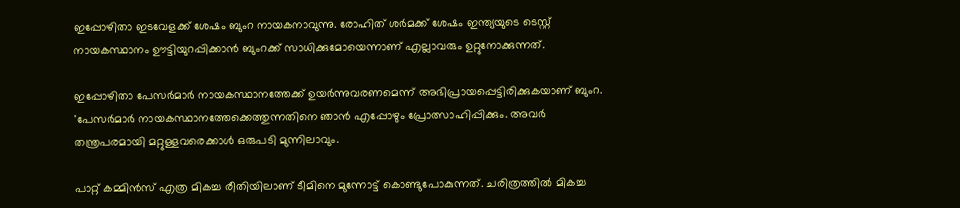ഇപ്പോഴിതാ ഇടവേളക്ക് ശേഷം ബുംറ നായകനാവുന്നു. രോഹിത് ശര്‍മക്ക് ശേഷം ഇന്ത്യയുടെ ടെസ്റ്റ് നായകസ്ഥാനം ഊട്ടിയുറപ്പിക്കാന്‍ ബുംറക്ക് സാധിക്കുമോയെന്നാണ് എല്ലാവരും ഉറ്റുനോക്കുന്നത്.

ഇപ്പോഴിതാ പേസര്‍മാര്‍ നായകസ്ഥാനത്തേക്ക് ഉയര്‍ന്നുവരണമെന്ന് അഭിപ്രായപ്പെട്ടിരിക്കുകയാണ് ബുംറ. 'പേസര്‍മാര്‍ നായകസ്ഥാനത്തേക്കെത്തുന്നതിനെ ഞാന്‍ എപ്പോഴും പ്രോത്സാഹിപ്പിക്കും. അവര്‍ തന്ത്രപരമായി മറ്റുള്ളവരെക്കാള്‍ ഒരുപടി മുന്നിലാവും.

പാറ്റ് കമ്മിന്‍സ് എത്ര മികച്ച രീതിയിലാണ് ടീമിനെ മുന്നോട്ട് കൊണ്ടുപോകുന്നത്. ചരിത്രത്തില്‍ മികച്ച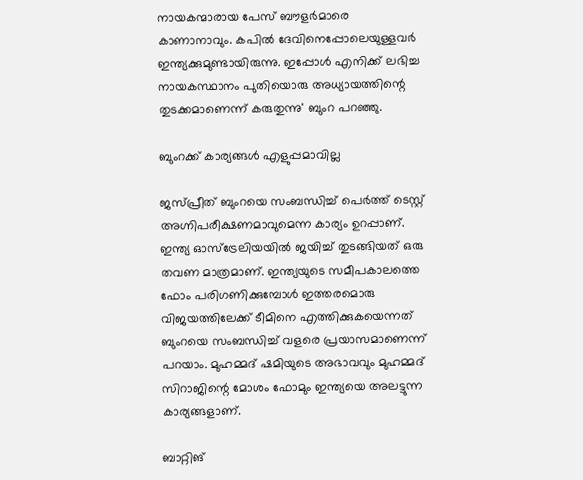നായകന്മാരായ പേസ് ബൗളര്‍മാരെ കാണാനാവും. കപില്‍ ദേവിനെപ്പോലെയുള്ളവര്‍ ഇന്ത്യക്കുമുണ്ടായിരുന്നു. ഇപ്പോള്‍ എനിക്ക് ലഭിച്ച നായകസ്ഥാനം പുതിയൊരു അധ്യായത്തിന്റെ തുടക്കമാണെന്ന് കരുതുന്നു' ബുംറ പറഞ്ഞു.

ബുംറക്ക് കാര്യങ്ങള്‍ എളുപ്പമാവില്ല

ജസ്പ്രീത് ബുംറയെ സംബന്ധിച്ച് പെര്‍ത്ത് ടെസ്റ്റ് അഗ്നിപരീക്ഷണമാവുമെന്ന കാര്യം ഉറപ്പാണ്. ഇന്ത്യ ഓസ്‌ട്രേലിയയില്‍ ജയിച്ച് തുടങ്ങിയത് ഒരു തവണ മാത്രമാണ്. ഇന്ത്യയുടെ സമീപകാലത്തെ ഫോം പരിഗണിക്കുമ്പോള്‍ ഇത്തരമൊരു വിജയത്തിലേക്ക് ടീമിനെ എത്തിക്കുകയെന്നത് ബുംറയെ സംബന്ധിച്ച് വളരെ പ്രയാസമാണെന്ന് പറയാം. മുഹമ്മദ് ഷമിയുടെ അഭാവവും മുഹമ്മദ് സിറാജിന്റെ മോശം ഫോമും ഇന്ത്യയെ അലട്ടുന്ന കാര്യങ്ങളാണ്.

ബാറ്റിങ്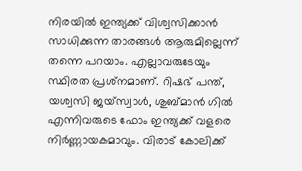നിരയില്‍ ഇന്ത്യക്ക് വിശ്വസിക്കാന്‍ സാധിക്കുന്ന താരങ്ങള്‍ ആരുമില്ലെന്ന് തന്നെ പറയാം. എല്ലാവരുടേയും സ്ഥിരത പ്രശ്‌നമാണ്. റിഷഭ് പന്ത്, യശ്വസി ജയ്‌സ്വാള്‍, ശുബ്മാന്‍ ഗില്‍ എന്നിവരുടെ ഫോം ഇന്ത്യക്ക് വളരെ നിര്‍ണ്ണായകമാവും. വിരാട് കോലിക്ക്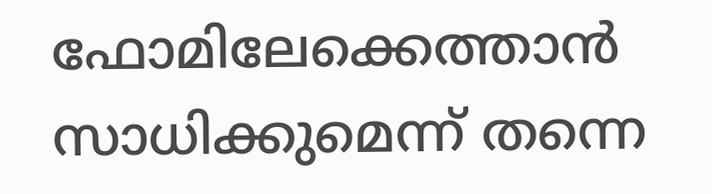ഫോമിലേക്കെത്താന്‍ സാധിക്കുമെന്ന് തന്നെ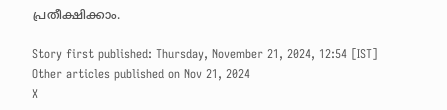പ്രതീക്ഷിക്കാം.

Story first published: Thursday, November 21, 2024, 12:54 [IST]
Other articles published on Nov 21, 2024
X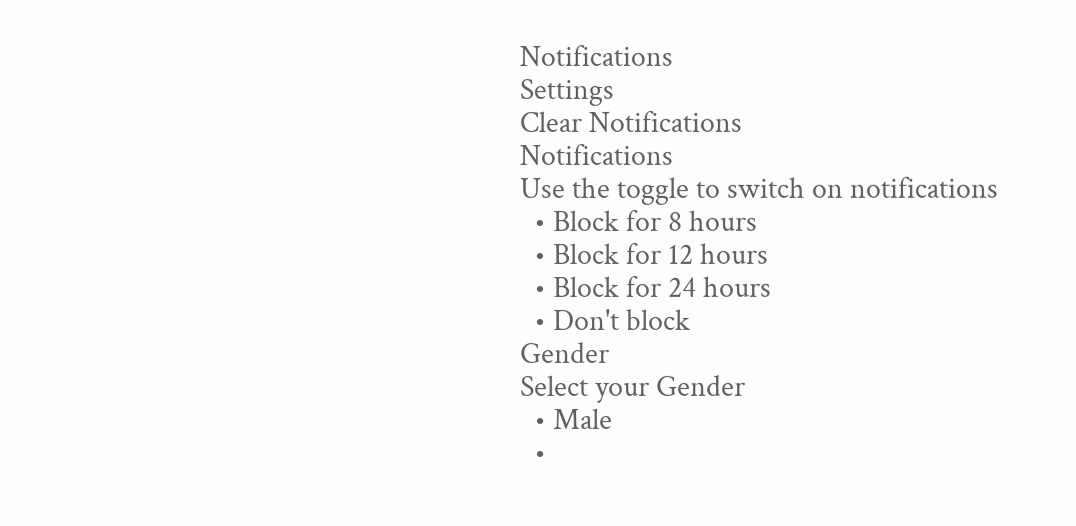Notifications
Settings
Clear Notifications
Notifications
Use the toggle to switch on notifications
  • Block for 8 hours
  • Block for 12 hours
  • Block for 24 hours
  • Don't block
Gender
Select your Gender
  • Male
  •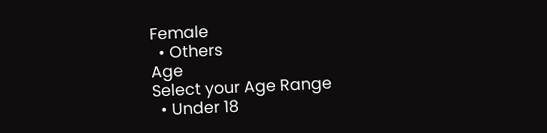Female
  • Others
Age
Select your Age Range
  • Under 18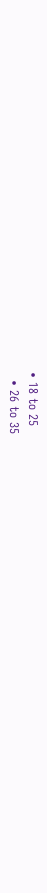• 18 to 25
  • 26 to 35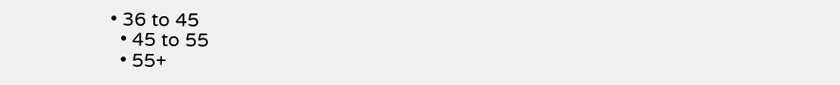• 36 to 45
  • 45 to 55
  • 55+